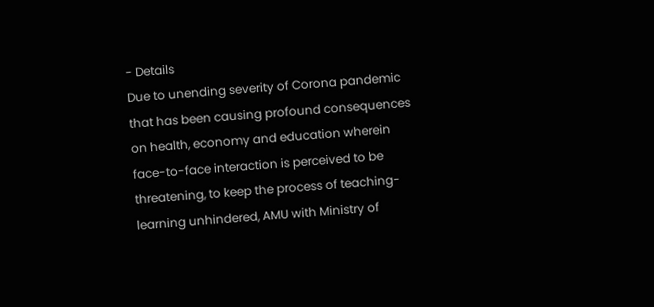- Details
Due to unending severity of Corona pandemic that has been causing profound consequences on health, economy and education wherein face-to-face interaction is perceived to be threatening, to keep the process of teaching-learning unhindered, AMU with Ministry of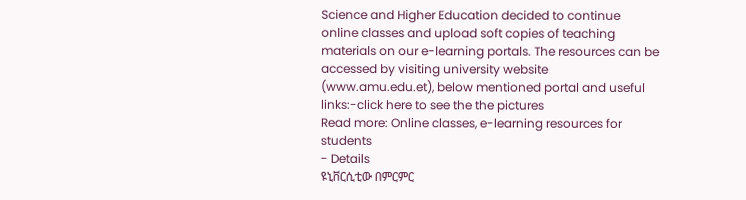Science and Higher Education decided to continue online classes and upload soft copies of teaching materials on our e-learning portals. The resources can be accessed by visiting university website (www.amu.edu.et), below mentioned portal and useful links:-click here to see the the pictures
Read more: Online classes, e-learning resources for students
- Details
ዩኒቨርሲቲው በምርምር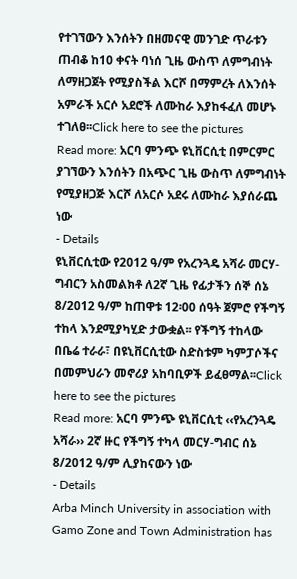የተገኘውን እንሰትን በዘመናዊ መንገድ ጥራቱን ጠብቆ ከ10 ቀናት ባነሰ ጊዜ ውስጥ ለምግብነት ለማዘጋጀት የሚያስችል እርሾ በማምረት ለእንሰት አምራች አርሶ አደሮች ለሙከራ እያከፋፈለ መሆኑ ተገለፀ፡፡Click here to see the pictures
Read more: አርባ ምንጭ ዩኒቨርሲቲ በምርምር ያገኘውን እንሰትን በአጭር ጊዜ ውስጥ ለምግብነት የሚያዘጋጅ እርሾ ለአርሶ አደሩ ለሙከራ እያሰራጨ ነው
- Details
ዩኒቨርሲቲው የ2012 ዓ/ም የአረንጓዴ አሻራ መርሃ-ግብርን አስመልክቶ ለ2ኛ ጊዜ የፊታችን ሰኞ ሰኔ 8/2012 ዓ/ም ከጠዋቱ 12፡00 ሰዓት ጀምሮ የችግኝ ተከላ እንደሚያካሂድ ታውቋል፡፡ የችግኝ ተከላው በቤሬ ተራራ፣ በዩኒቨርሲቲው ስድስቱም ካምፓሶችና በመምህራን መኖሪያ አከባቢዎች ይፈፀማል፡፡Click here to see the pictures
Read more: አርባ ምንጭ ዩኒቨርሲቲ ‹‹የአረንጓዴ አሻራ›› 2ኛ ዙር የችግኝ ተካላ መርሃ-ግብር ሰኔ 8/2012 ዓ/ም ሊያከናውን ነው
- Details
Arba Minch University in association with Gamo Zone and Town Administration has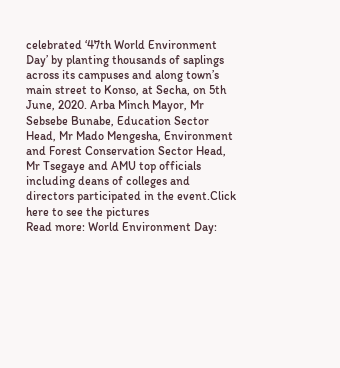celebrated ‘47th World Environment Day’ by planting thousands of saplings across its campuses and along town’s main street to Konso, at Secha, on 5th June, 2020. Arba Minch Mayor, Mr Sebsebe Bunabe, Education Sector Head, Mr Mado Mengesha, Environment and Forest Conservation Sector Head, Mr Tsegaye and AMU top officials including deans of colleges and directors participated in the event.Click here to see the pictures
Read more: World Environment Day: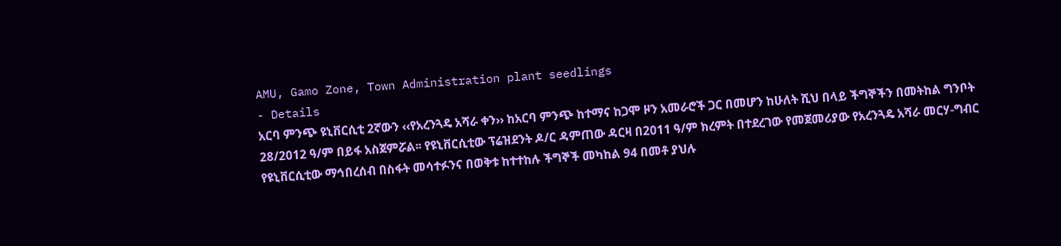AMU, Gamo Zone, Town Administration plant seedlings
- Details
አርባ ምንጭ ዩኒቨርሲቲ 2ኛውን ‹‹የአረንጓዴ አሻራ ቀን›› ከአርባ ምንጭ ከተማና ከጋሞ ዞን አመራሮች ጋር በመሆን ከሁለት ሺህ በላይ ችግኞችን በመትከል ግንቦት 28/2012 ዓ/ም በይፋ አስጀምሯል፡፡ የዩኒቨርሲቲው ፕሬዝደንት ዶ/ር ዳምጠው ዳርዛ በ2011 ዓ/ም ክረምት በተደረገው የመጀመሪያው የአረንጓዴ አሻራ መርሃ-ግብር የዩኒቨርሲቲው ማኅበረሰብ በስፋት መሳተፉንና በወቅቱ ከተተከሉ ችግኞች መካከል 94 በመቶ ያህሉ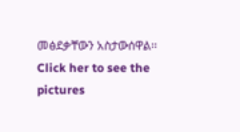መፅደቃቸውን አስታውሰዋል፡፡Click her to see the pictures